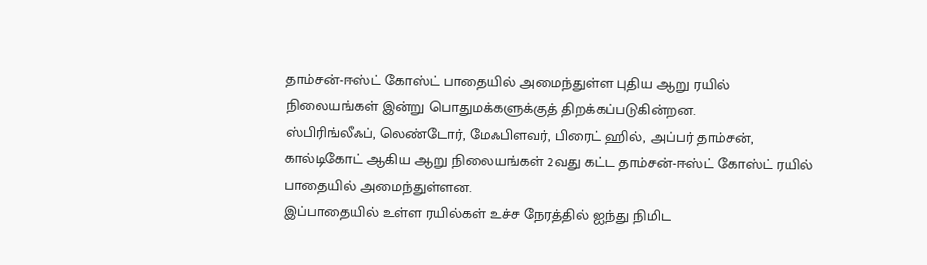தாம்சன்-ஈஸ்ட் கோஸ்ட் பாதையில் அமைந்துள்ள புதிய ஆறு ரயில் நிலையங்கள் இன்று பொதுமக்களுக்குத் திறக்கப்படுகின்றன.
ஸ்பிரிங்லீஃப், லெண்டோர், மேஃபிளவர், பிரைட் ஹில், அப்பர் தாம்சன், கால்டிகோட் ஆகிய ஆறு நிலையங்கள் 2வது கட்ட தாம்சன்-ஈஸ்ட் கோஸ்ட் ரயில் பாதையில் அமைந்துள்ளன.
இப்பாதையில் உள்ள ரயில்கள் உச்ச நேரத்தில் ஐந்து நிமிட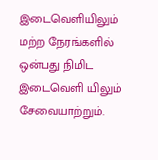இடைவெளியிலும் மற்ற நேரங்களில் ஒன்பது நிமிட இடைவெளி யிலும் சேவையாற்றும்.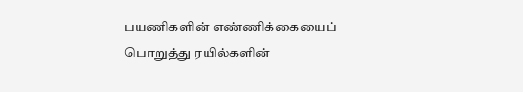பயணிகளின் எண்ணிக்கையைப் பொறுத்து ரயில்களின்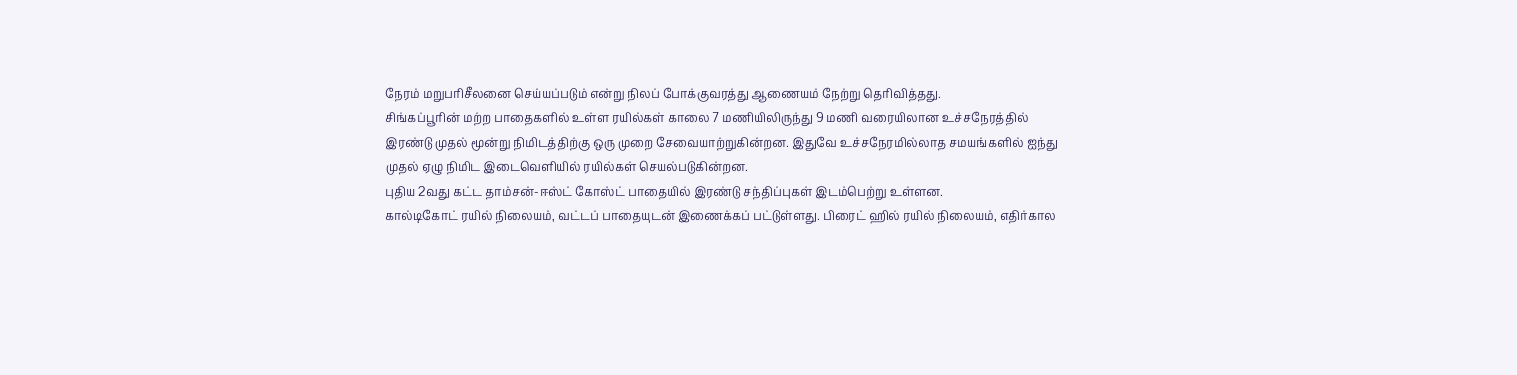நேரம் மறுபரிசீலனை செய்யப்படும் என்று நிலப் போக்குவரத்து ஆணையம் நேற்று தெரிவித்தது.
சிங்கப்பூரின் மற்ற பாதைகளில் உள்ள ரயில்கள் காலை 7 மணியிலிருந்து 9 மணி வரையிலான உச்சநேரத்தில் இரண்டு முதல் மூன்று நிமிடத்திற்கு ஒரு முறை சேவையாற்றுகின்றன. இதுவே உச்சநேரமில்லாத சமயங்களில் ஐந்து முதல் ஏழு நிமிட இடைவெளியில் ரயில்கள் செயல்படுகின்றன.
புதிய 2வது கட்ட தாம்சன்-ஈஸ்ட் கோஸ்ட் பாதையில் இரண்டு சந்திப்புகள் இடம்பெற்று உள்ளன.
கால்டிகோட் ரயில் நிலையம், வட்டப் பாதையுடன் இணைக்கப் பட்டுள்ளது. பிரைட் ஹில் ரயில் நிலையம், எதிர்கால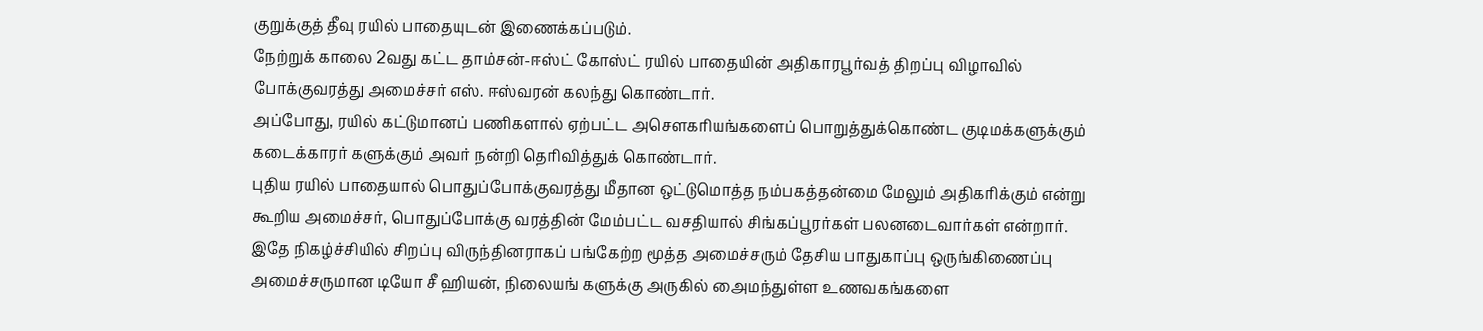குறுக்குத் தீவு ரயில் பாதையுடன் இணைக்கப்படும்.
நேற்றுக் காலை 2வது கட்ட தாம்சன்-ஈஸ்ட் கோஸ்ட் ரயில் பாதையின் அதிகாரபூர்வத் திறப்பு விழாவில் போக்குவரத்து அமைச்சர் எஸ். ஈஸ்வரன் கலந்து கொண்டார்.
அப்போது, ரயில் கட்டுமானப் பணிகளால் ஏற்பட்ட அசெளகரியங்களைப் பொறுத்துக்கொண்ட குடிமக்களுக்கும் கடைக்காரர் களுக்கும் அவர் நன்றி தெரிவித்துக் கொண்டார்.
புதிய ரயில் பாதையால் பொதுப்போக்குவரத்து மீதான ஒட்டுமொத்த நம்பகத்தன்மை மேலும் அதிகரிக்கும் என்று கூறிய அமைச்சர், பொதுப்போக்கு வரத்தின் மேம்பட்ட வசதியால் சிங்கப்பூரர்கள் பலனடைவார்கள் என்றார்.
இதே நிகழ்ச்சியில் சிறப்பு விருந்தினராகப் பங்கேற்ற மூத்த அமைச்சரும் தேசிய பாதுகாப்பு ஒருங்கிணைப்பு அமைச்சருமான டியோ சீ ஹியன், நிலையங் களுக்கு அருகில் அைமந்துள்ள உணவகங்களை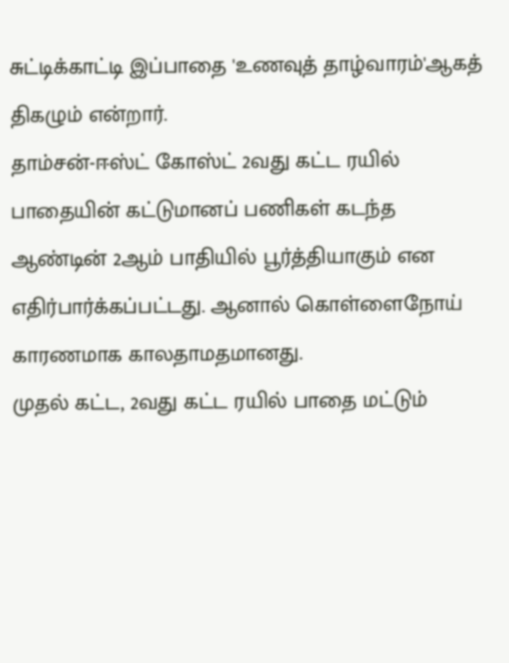சுட்டிக்காட்டி இப்பாதை 'உணவுத் தாழ்வாரம்'ஆகத் திகழும் என்றார்.
தாம்சன்-ஈஸ்ட் கோஸ்ட் 2வது கட்ட ரயில் பாதையின் கட்டுமானப் பணிகள் கடந்த ஆண்டின் 2ஆம் பாதியில் பூர்த்தியாகும் என எதிர்பார்க்கப்பட்டது. ஆனால் கொள்ளைநோய் காரணமாக காலதாமதமானது.
முதல் கட்ட, 2வது கட்ட ரயில் பாதை மட்டும்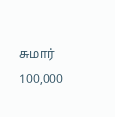சுமார் 100,000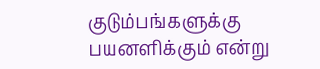குடும்பங்களுக்கு பயனளிக்கும் என்று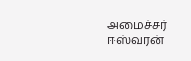அமைச்சர் ஈஸ்வரன்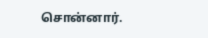சொன்னார்.